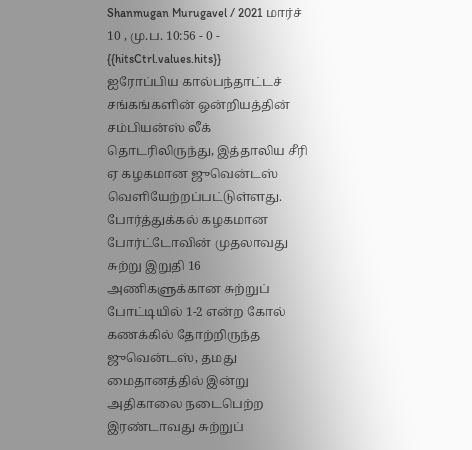Shanmugan Murugavel / 2021 மார்ச் 10 , மு.ப. 10:56 - 0 - {{hitsCtrl.values.hits}}
ஐரோப்பிய கால்பந்தாட்டச் சங்கங்களின் ஒன்றியத்தின் சம்பியன்ஸ் லீக் தொடரிலிருந்து, இத்தாலிய சீரி ஏ கழகமான ஜுவென்டஸ் வெளியேற்றப்பட்டுள்ளது.
போர்த்துக்கல் கழகமான போர்ட்டோவின் முதலாவது சுற்று இறுதி 16 அணிகளுக்கான சுற்றுப் போட்டியில் 1-2 என்ற கோல் கணக்கில் தோற்றிருந்த ஜுவென்டஸ், தமது மைதானத்தில் இன்று அதிகாலை நடைபெற்ற இரண்டாவது சுற்றுப்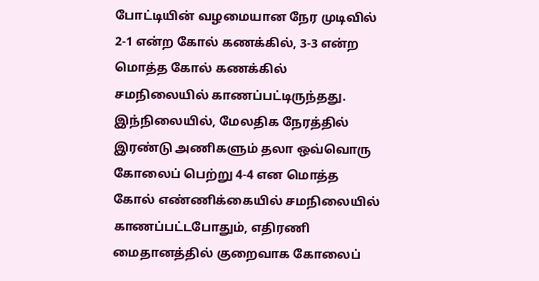போட்டியின் வழமையான நேர முடிவில் 2-1 என்ற கோல் கணக்கில், 3-3 என்ற மொத்த கோல் கணக்கில் சமநிலையில் காணப்பட்டிருந்தது.
இந்நிலையில், மேலதிக நேரத்தில் இரண்டு அணிகளும் தலா ஒவ்வொரு கோலைப் பெற்று 4-4 என மொத்த கோல் எண்ணிக்கையில் சமநிலையில் காணப்பட்டபோதும், எதிரணி மைதானத்தில் குறைவாக கோலைப்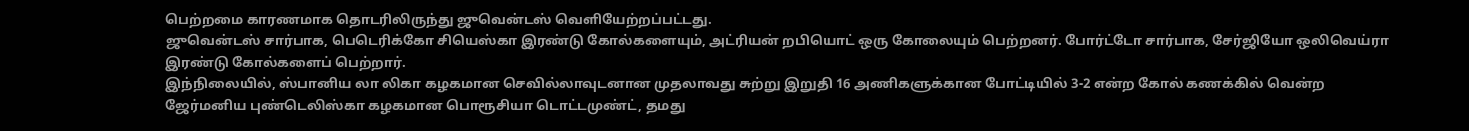பெற்றமை காரணமாக தொடரிலிருந்து ஜுவென்டஸ் வெளியேற்றப்பட்டது.
ஜுவென்டஸ் சார்பாக, பெடெரிக்கோ சியெஸ்கா இரண்டு கோல்களையும், அட்ரியன் றபியொட் ஒரு கோலையும் பெற்றனர். போர்ட்டோ சார்பாக, சேர்ஜியோ ஒலிவெய்ரா இரண்டு கோல்களைப் பெற்றார்.
இந்நிலையில், ஸ்பானிய லா லிகா கழகமான செவில்லாவுடனான முதலாவது சுற்று இறுதி 16 அணிகளுக்கான போட்டியில் 3-2 என்ற கோல் கணக்கில் வென்ற ஜேர்மனிய புண்டெலிஸ்கா கழகமான பொரூசியா டொட்டமுண்ட், தமது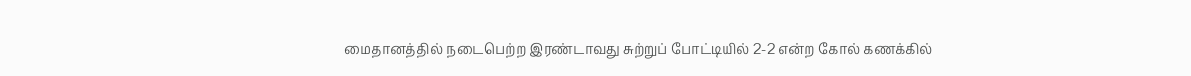மைதானத்தில் நடைபெற்ற இரண்டாவது சுற்றுப் போட்டியில் 2-2 என்ற கோல் கணக்கில்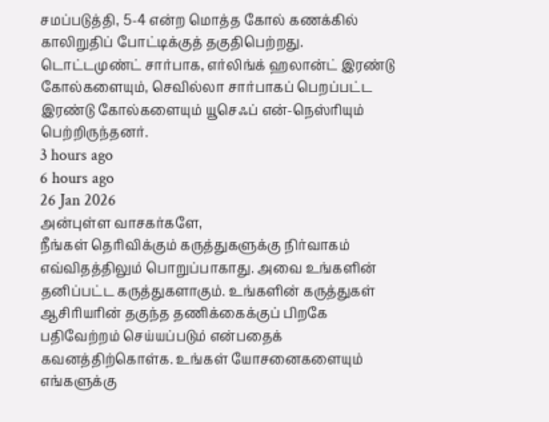சமப்படுத்தி, 5-4 என்ற மொத்த கோல் கணக்கில் காலிறுதிப் போட்டிக்குத் தகுதிபெற்றது.
டொட்டமுண்ட் சார்பாக, எர்லிங்க் ஹலான்ட் இரண்டு கோல்களையும், செவில்லா சார்பாகப் பெறப்பட்ட இரண்டு கோல்களையும் யூசெஃப் என்-நெஸ்ரியும் பெற்றிருந்தனர்.
3 hours ago
6 hours ago
26 Jan 2026
அன்புள்ள வாசகர்களே,
நீங்கள் தெரிவிக்கும் கருத்துகளுக்கு நிர்வாகம் எவ்விதத்திலும் பொறுப்பாகாது. அவை உங்களின் தனிப்பட்ட கருத்துகளாகும். உங்களின் கருத்துகள் ஆசிரியரின் தகுந்த தணிக்கைக்குப் பிறகே பதிவேற்றம் செய்யப்படும் என்பதைக் கவனத்திற்கொள்க. உங்கள் யோசனைகளையும் எங்களுக்கு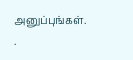அனுப்புங்கள். .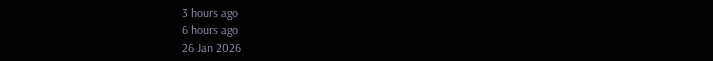3 hours ago
6 hours ago
26 Jan 2026